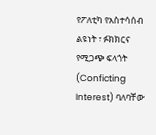የፖለቲካ የአስተሳሰብ ልዩነት ፣ ፉክክርና የሚጋጭ ፍላጎት (Conficting Interest) ባለባቸው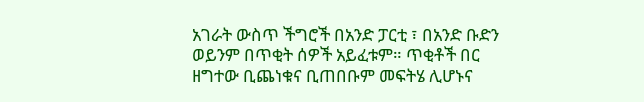አገራት ውስጥ ችግሮች በአንድ ፓርቲ ፣ በአንድ ቡድን ወይንም በጥቂት ሰዎች አይፈቱም። ጥቂቶች በር ዘግተው ቢጨነቁና ቢጠበቡም መፍትሄ ሊሆኑና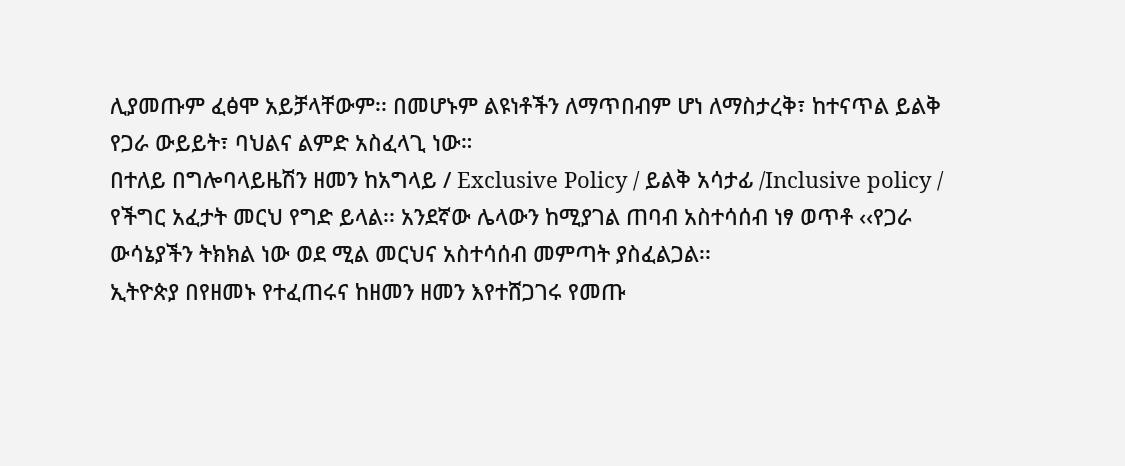ሊያመጡም ፈፅሞ አይቻላቸውም፡፡ በመሆኑም ልዩነቶችን ለማጥበብም ሆነ ለማስታረቅ፣ ከተናጥል ይልቅ የጋራ ውይይት፣ ባህልና ልምድ አስፈላጊ ነው።
በተለይ በግሎባላይዜሽን ዘመን ከአግላይ / Exclusive Policy / ይልቅ አሳታፊ /Inclusive policy / የችግር አፈታት መርህ የግድ ይላል፡፡ አንደኛው ሌላውን ከሚያገል ጠባብ አስተሳሰብ ነፃ ወጥቶ ‹‹የጋራ ውሳኔያችን ትክክል ነው ወደ ሚል መርህና አስተሳሰብ መምጣት ያስፈልጋል፡፡
ኢትዮጵያ በየዘመኑ የተፈጠሩና ከዘመን ዘመን እየተሸጋገሩ የመጡ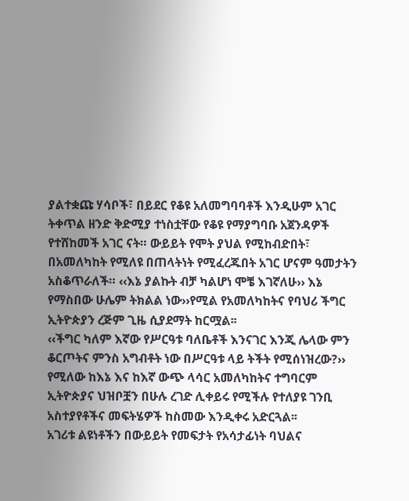ያልተቋጩ ሃሳቦች፣ በይደር የቆዩ አለመግባባቶች እንዲሁም አገር ትቀጥል ዘንድ ቅድሚያ ተነስቷቸው የቆዩ የማያግባቡ አጀንዳዎች የተሸከመች አገር ናት። ውይይት የሞት ያህል የሚከብድበት፣ በአመለካከት የሚለዩ በጠላትነት የሚፈረጁበት አገር ሆናም ዓመታትን አስቆጥራለች። ‹‹እኔ ያልኩት ብቻ ካልሆነ ሞቼ እገኛለሁ›› እኔ የማስበው ሁሌም ትክልል ነው››የሚል የአመለካከትና የባህሪ ችግር ኢትዮጵያን ረጅም ጊዜ ሲያደማት ከርሟል፡፡
‹‹ችግር ካለም እኛው የሥርዓቱ ባለቤቶች እንናገር እንጂ ሌላው ምን ቆርጦትና ምንስ አግብቶት ነው በሥርዓቱ ላይ ትችት የሚሰነዝረው?›› የሚለው ከእኔ እና ከእኛ ውጭ ላሳር አመለካከትና ተግባርም ኢትዮጵያና ህዝቦቿን በሁሉ ረገድ ሊቀይሩ የሚችሉ የተለያዩ ገንቢ አስተያየቶችና መፍትሄዎች ከስመው እንዲቀሩ አድርጓል፡፡
አገሪቱ ልዩነቶችን በውይይት የመፍታት የአሳታፊነት ባህልና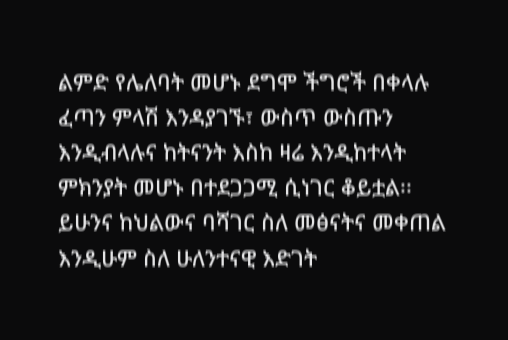ልምድ የሌለባት መሆኑ ደግሞ ችግሮች በቀላሉ ፈጣን ምላሽ እንዳያገኙ፣ ውስጥ ውስጡን እንዲብላሉና ከትናንት እስከ ዛሬ እንዲከተላት ምክንያት መሆኑ በተደጋጋሚ ሲነገር ቆይቷል፡፡ ይሁንና ከህልውና ባሻገር ስለ መፅናትና መቀጠል እንዲሁም ስለ ሁለንተናዊ እድገት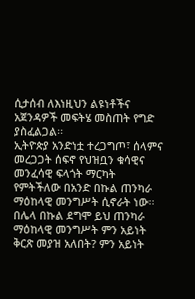ሲታሰብ ለእነዚህን ልዩነቶችና አጀንዳዎች መፍትሄ መስጠት የግድ ያስፈልጋል፡፡
ኢትዮጵያ አንድነቷ ተረጋግጦ፣ ሰላምና መረጋጋት ሰፍኖ የህዝቧን ቁሳዊና መንፈሳዊ ፍላጎት ማርካት የምትችለው በአንድ በኩል ጠንካራ ማዕከላዊ መንግሥት ሲኖራት ነው፡፡ በሌላ በኩል ደግሞ ይህ ጠንካራ ማዕከላዊ መንግሥት ምን አይነት ቅርጽ መያዝ አለበት? ምን አይነት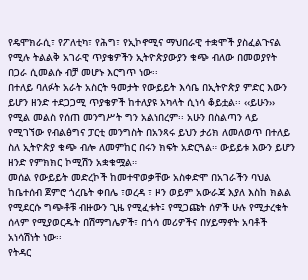የዴሞክራሲ፣ የፖለቲካ፣ የሕግ፣ የኢኮኖሚና ማህበራዊ ተቋሞች ያስፈልጉናል የሚሉ ትልልቅ አገራዊ ጥያቄዎችን ኢትዮጵያውያን ቁጭ ብለው በመወያየት በጋራ ሲመልሱ ብቻ መሆኑ እርግጥ ነው፡፡
በተለይ ባለፉት አራት አስርት ዓመታት የውይይት እሳቤ በኢትዮጵያ ምድር እውን ይሆን ዘንድ ተደጋጋሚ ጥያቄዎች ከተለያዩ አካላት ሲነሳ ቆይቷል፡፡ ‹‹ይሁን›› የሚል መልስ የሰጠ መንግሥት ግን አልነበረም፡፡ አሁን በስልጣን ላይ የሚገኘው የብልፅግና ፓርቲ መንግስት በአንጻሩ ይህን ታሪክ ለመለወጥ በተለይ ስለ ኢትዮጵያ ቁጭ ብሎ ለመምከር በሩን ክፍት አድርጓል። ውይይቱ እውን ይሆን ዘንድ የምክክር ኮሚሽን አቋቁሟል።
መሰል የውይይት መድረኮች ከመተዋወቃቸው አስቀድሞ በአገራችን ባህል ከቤተሰብ ጀምሮ ጎረቤት ቀበሌ ፣ወረዳ ፣ ዞን ወይም አውራጃ እያለ እስከ ክልል የሚደርሱ ግጭቶቹ ብዙውን ጊዜ የሚፈቱት፤ የሚጋጩት ሰዎች ሁሉ የሚታረቁት ሰላም የሚያወርዱት በሽማግሌዎች፣ በጎሳ መሪዎችና በሃይማኖት አባቶች አነሳሽነት ነው፡፡
የትዳር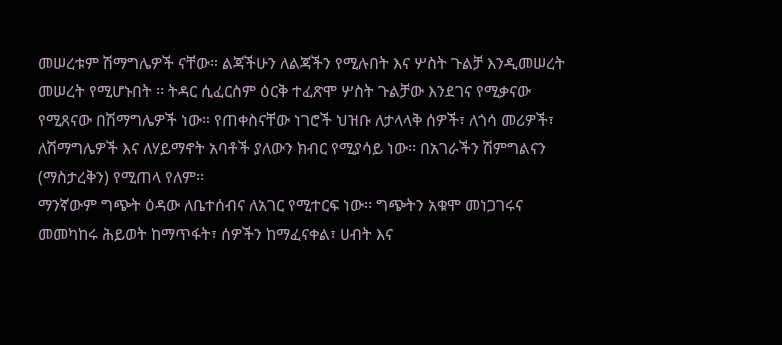መሠረቱም ሽማግሌዎች ናቸው። ልጃችሁን ለልጃችን የሚሉበት እና ሦስት ጉልቻ እንዲመሠረት መሠረት የሚሆኑበት ፡፡ ትዳር ሲፈርስም ዕርቅ ተፈጽሞ ሦስት ጉልቻው እንደገና የሚቃናው የሚጸናው በሽማግሌዎች ነው። የጠቀስናቸው ነገሮች ህዝቡ ለታላላቅ ሰዎች፣ ለጎሳ መሪዎች፣ ለሽማግሌዎች እና ለሃይማኖት አባቶች ያለውን ክብር የሚያሳይ ነው፡፡ በአገራችን ሽምግልናን (ማስታረቅን) የሚጠላ የለም፡፡
ማንኛውም ግጭት ዕዳው ለቤተሰብና ለአገር የሚተርፍ ነው፡፡ ግጭትን አቁሞ መነጋገሩና መመካከሩ ሕይወት ከማጥፋት፣ ሰዎችን ከማፈናቀል፣ ሀብት እና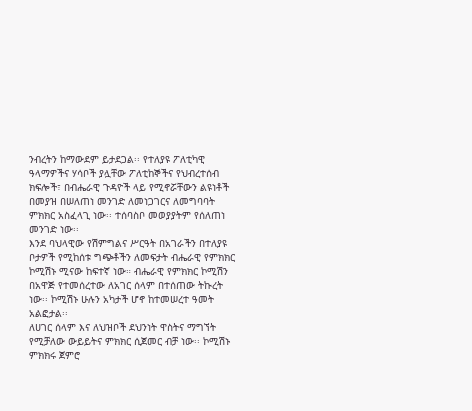ንብረትን ከማውደም ይታደጋል፡፡ የተለያዩ ፖለቲካዊ ዓላማዎችና ሃሳቦች ያሏቸው ፖለቲከኞችና የህብረተሰብ ክፍሎች፣ በብሔራዊ ጉዳዮች ላይ የሚኖሯቸውን ልዩነቶች በመያዝ በሠለጠነ መንገድ ለመነጋገርና ለመግባባት ምክክር አስፈላጊ ነው፡፡ ተሰባስቦ መወያያትም የሰለጠነ መንገድ ነው፡፡
እንደ ባህላዊው የሽምግልና ሥርዓት በአገራችን በተለያዩ ቦታዎች የሚከሰቱ ግጭቶችን ለመፍታት ብሔራዊ የምክክር ኮሚሽኑ ሚናው ከፍተኛ ነው። ብሔራዊ የምክክር ኮሚሽን በአዋጅ የተመሰረተው ለአገር ሰላም በተሰጠው ትኩረት ነው፡፡ ኮሚሽኑ ሁሉን አካታች ሆኖ ከተመሠረተ ዓመት አልፎታል፡፡
ለሀገር ሰላም እና ለህዝቦች ደህንነት ዋስትና ማግኘት የሚቻለው ውይይትና ምክክር ሲጀመር ብቻ ነው፡፡ ኮሚሽኑ ምክክሩ ጀምሮ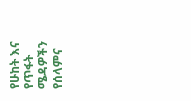የሁከት እና የጥፋት ሜዳዎችን የሰላምና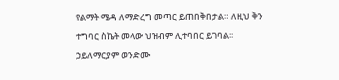የልማት ሜዳ ለማድረግ መጣር ይጠበቅበታል። ለዚህ ቅን ተግባር ስኬት መላው ህዝብም ሊተባበር ይገባል፡፡
ኃይለማርያም ወንድሙ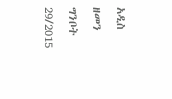አዲስ ዘመን ግንቦት 29/2015